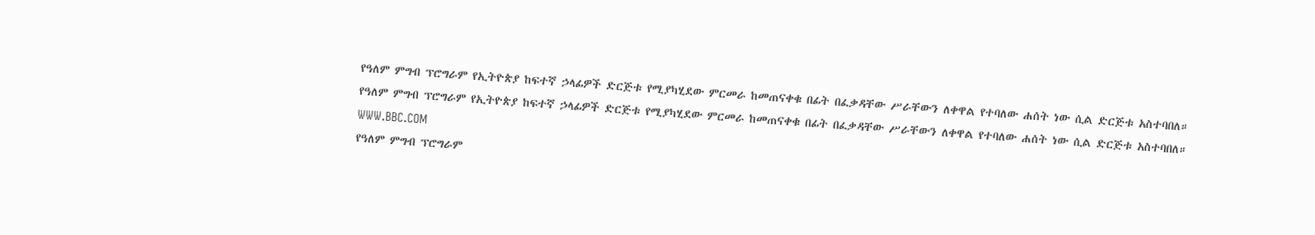የዓለም ምግብ ፕሮግራም የኢትዮጵያ ከፍተኛ ኃላፊዎች ድርጅቱ የሚያካሂደው ምርመራ ከመጠናቀቁ በፊት በፈቃዳቸው ሥራቸውን ለቀዋል የተባለው ሐሰት ነው ሲል ድርጅቱ አስተባበለ።
የዓለም ምግብ ፕሮግራም የኢትዮጵያ ከፍተኛ ኃላፊዎች ድርጅቱ የሚያካሂደው ምርመራ ከመጠናቀቁ በፊት በፈቃዳቸው ሥራቸውን ለቀዋል የተባለው ሐሰት ነው ሲል ድርጅቱ አስተባበለ።
WWW.BBC.COM
የዓለም ምግብ ፕሮግራም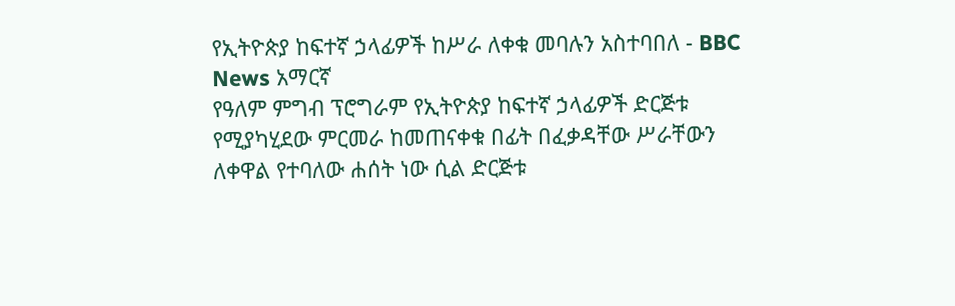የኢትዮጵያ ከፍተኛ ኃላፊዎች ከሥራ ለቀቁ መባሉን አስተባበለ - BBC News አማርኛ
የዓለም ምግብ ፕሮግራም የኢትዮጵያ ከፍተኛ ኃላፊዎች ድርጅቱ የሚያካሂደው ምርመራ ከመጠናቀቁ በፊት በፈቃዳቸው ሥራቸውን ለቀዋል የተባለው ሐሰት ነው ሲል ድርጅቱ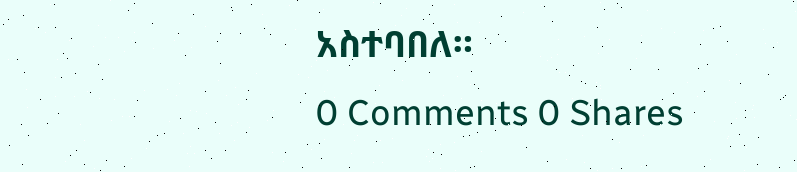አስተባበለ።
0 Comments 0 Shares